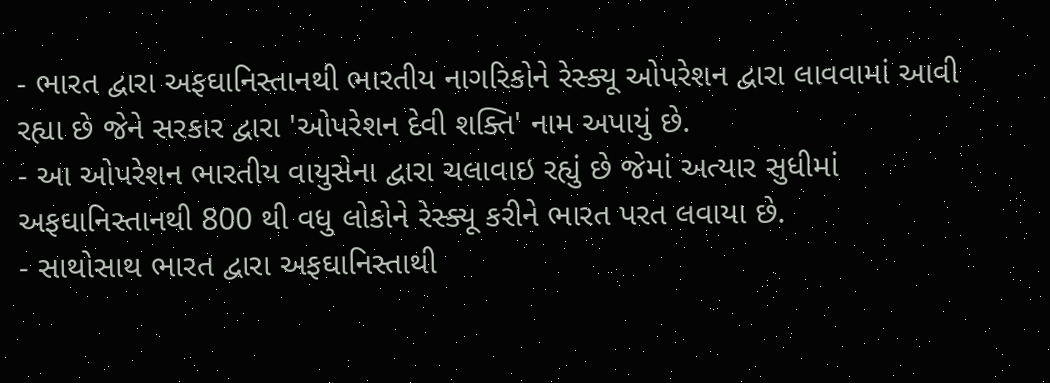- ભારત દ્વારા અફઘાનિસ્તાનથી ભારતીય નાગરિકોને રેસ્ક્યૂ ઓપરેશન દ્વારા લાવવામાં આવી રહ્યા છે જેને સરકાર દ્વારા 'ઓપરેશન દેવી શક્તિ' નામ અપાયું છે.
- આ ઓપરેશન ભારતીય વાયુસેના દ્વારા ચલાવાઇ રહ્યું છે જેમાં અત્યાર સુધીમાં અફઘાનિસ્તાનથી 800 થી વધુ લોકોને રેસ્ક્યૂ કરીને ભારત પરત લવાયા છે.
- સાથોસાથ ભારત દ્વારા અફઘાનિસ્તાથી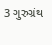3 ગુરુગ્રંથ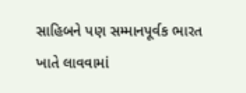સાહિબને પણ સમ્માનપૂર્વક ભારત ખાતે લાવવામાં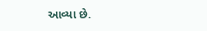આવ્યા છે.